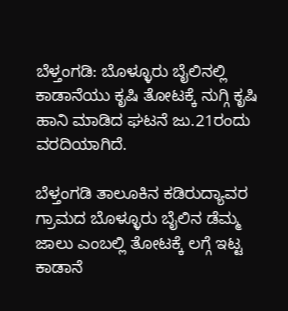ಬೆಳ್ತಂಗಡಿ: ಬೊಳ್ಳೂರು ಬೈಲಿನಲ್ಲಿ ಕಾಡಾನೆಯು ಕೃಷಿ ತೋಟಕ್ಕೆ ನುಗ್ಗಿ ಕೃಷಿ ಹಾನಿ ಮಾಡಿದ ಘಟನೆ ಜು.21ರಂದು ವರದಿಯಾಗಿದೆ.

ಬೆಳ್ತಂಗಡಿ ತಾಲೂಕಿನ ಕಡಿರುದ್ಯಾವರ ಗ್ರಾಮದ ಬೊಳ್ಳೂರು ಬೈಲಿನ ಡೆಮ್ಮ ಜಾಲು ಎಂಬಲ್ಲಿ ತೋಟಕ್ಕೆ ಲಗ್ಗೆ ಇಟ್ಟ ಕಾಡಾನೆ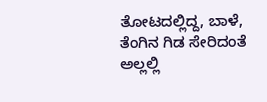ತೋಟದಲ್ಲಿದ್ದ, ಬಾಳೆ, ತೆಂಗಿನ ಗಿಡ ಸೇರಿದಂತೆ ಅಲ್ಲಲ್ಲಿ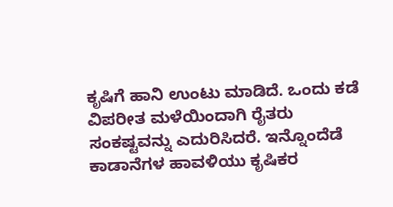ಕೃಷಿಗೆ ಹಾನಿ ಉಂಟು ಮಾಡಿದೆ. ಒಂದು ಕಡೆ ವಿಪರೀತ ಮಳೆಯಿಂದಾಗಿ ರೈತರು ಸಂಕಷ್ಟವನ್ನು ಎದುರಿಸಿದರೆ. ಇನ್ನೊಂದೆಡೆ ಕಾಡಾನೆಗಳ ಹಾವಳಿಯು ಕೃಷಿಕರ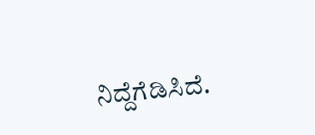ನಿದ್ದೆಗೆಡಿಸಿದೆ.